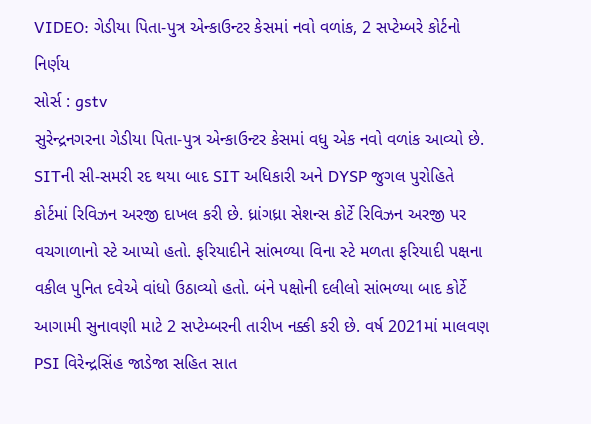VIDEO: ગેડીયા પિતા-પુત્ર એન્કાઉન્ટર કેસમાં નવો વળાંક, 2 સપ્ટેમ્બરે કોર્ટનો નિર્ણય
સોર્સ : gstv
સુરેન્દ્રનગરના ગેડીયા પિતા-પુત્ર એન્કાઉન્ટર કેસમાં વધુ એક નવો વળાંક આવ્યો છે. SITની સી-સમરી રદ થયા બાદ SIT અધિકારી અને DYSP જુગલ પુરોહિતે કોર્ટમાં રિવિઝન અરજી દાખલ કરી છે. ધ્રાંગધ્રા સેશન્સ કોર્ટે રિવિઝન અરજી પર વચગાળાનો સ્ટે આપ્યો હતો. ફરિયાદીને સાંભળ્યા વિના સ્ટે મળતા ફરિયાદી પક્ષના વકીલ પુનિત દવેએ વાંધો ઉઠાવ્યો હતો. બંને પક્ષોની દલીલો સાંભળ્યા બાદ કોર્ટે આગામી સુનાવણી માટે 2 સપ્ટેમ્બરની તારીખ નક્કી કરી છે. વર્ષ 2021માં માલવણ PSI વિરેન્દ્રસિંહ જાડેજા સહિત સાત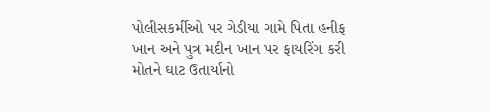પોલીસકર્મીઓ પર ગેડીયા ગામે પિતા હનીફ ખાન અને પુત્ર મદીન ખાન પર ફાયરિંગ કરી મોતને ઘાટ ઉતાર્યાનો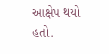આક્ષેપ થયો હતો.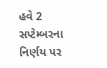હવે 2 સપ્ટેમ્બરના નિર્ણય પર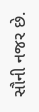સૌની નજર છે.